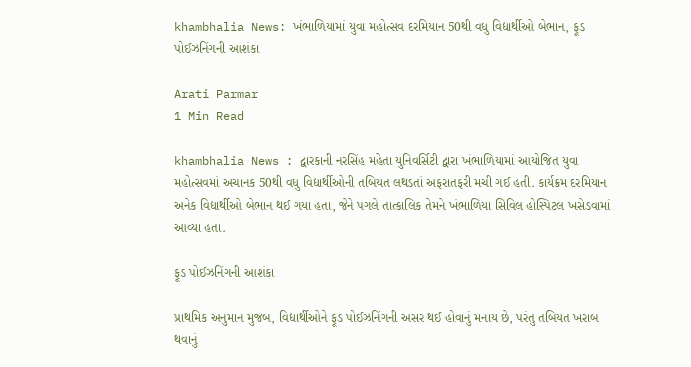khambhalia News: ખંભાળિયામાં યુવા મહોત્સવ દરમિયાન 50થી વધુ વિદ્યાર્થીઓ બેભાન, ફૂડ પોઈઝનિંગની આશંકા

Arati Parmar
1 Min Read

khambhalia News : દ્વારકાની નરસિંહ મહેતા યુનિવર્સિટી દ્વારા ખંભાળિયામાં આયોજિત યુવા મહોત્સવમાં અચાનક 50થી વધુ વિદ્યાર્થીઓની તબિયત લથડતાં અફરાતફરી મચી ગઈ હતી. કાર્યક્રમ દરમિયાન અનેક વિદ્યાર્થીઓ બેભાન થઈ ગયા હતા, જેને પગલે તાત્કાલિક તેમને ખંભાળિયા સિવિલ હોસ્પિટલ ખસેડવામાં આવ્યા હતા.

ફૂડ પોઈઝનિંગની આશંકા

પ્રાથમિક અનુમાન મુજબ, વિદ્યાર્થીઓને ફૂડ પોઈઝનિંગની અસર થઈ હોવાનું મનાય છે, પરંતુ તબિયત ખરાબ થવાનું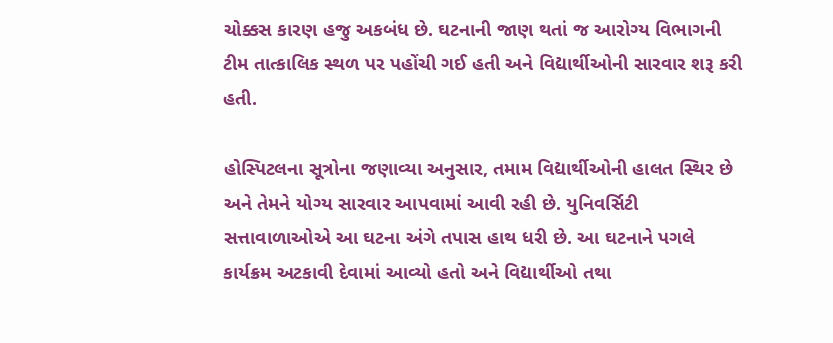ચોક્કસ કારણ હજુ અકબંધ છે. ઘટનાની જાણ થતાં જ આરોગ્ય વિભાગની ટીમ તાત્કાલિક સ્થળ પર પહોંચી ગઈ હતી અને વિદ્યાર્થીઓની સારવાર શરૂ કરી હતી.

હોસ્પિટલના સૂત્રોના જણાવ્યા અનુસાર, તમામ વિદ્યાર્થીઓની હાલત સ્થિર છે અને તેમને યોગ્ય સારવાર આપવામાં આવી રહી છે. યુનિવર્સિટી સત્તાવાળાઓએ આ ઘટના અંગે તપાસ હાથ ધરી છે. આ ઘટનાને પગલે કાર્યક્રમ અટકાવી દેવામાં આવ્યો હતો અને વિદ્યાર્થીઓ તથા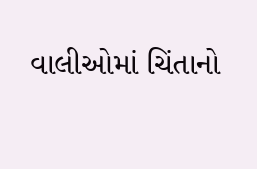વાલીઓમાં ચિંતાનો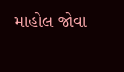માહોલ જોવા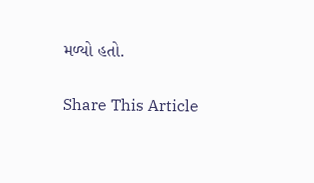મળ્યો હતો.

Share This Article